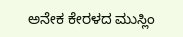ಅನೇಕ ಕೇರಳದ ಮುಸ್ಲಿಂ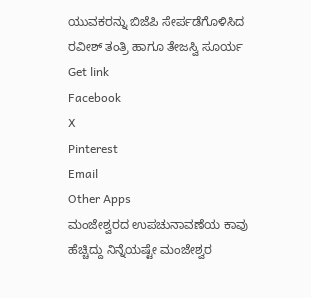ಯುವಕರನ್ನು ಬಿಜೆಪಿ ಸೇರ್ಪಡೆಗೊಳಿಸಿದ ರವೀಶ್ ತಂತ್ರಿ ಹಾಗೂ ತೇಜಸ್ವಿ ಸೂರ್ಯ
Get link
Facebook
X
Pinterest
Email
Other Apps
ಮಂಜೇಶ್ವರದ ಉಪಚುನಾವಣೆಯ ಕಾವು ಹೆಚ್ಚಿದ್ದು ನಿನ್ನೆಯಷ್ಟೇ ಮಂಜೇಶ್ವರ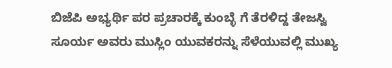ಬಿಜೆಪಿ ಅಭ್ಯರ್ಥಿ ಪರ ಪ್ರಚಾರಕ್ಕೆ ಕುಂಬ್ಳೆ ಗೆ ತೆರಳಿದ್ದ ತೇಜಸ್ವಿ ಸೂರ್ಯ ಅವರು ಮುಸ್ಲಿಂ ಯುವಕರನ್ನು ಸೆಳೆಯುವಲ್ಲಿ ಮುಖ್ಯ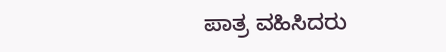ಪಾತ್ರ ವಹಿಸಿದರು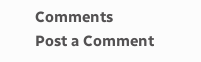Comments
Post a Comment